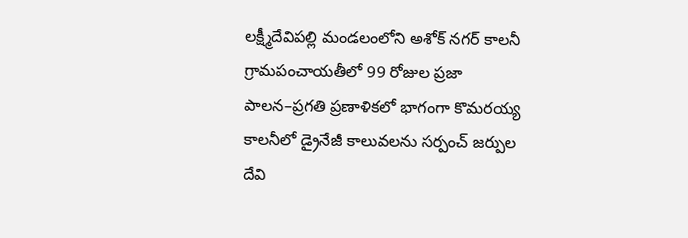లక్ష్మీదేవిపల్లి మండలంలోని అశోక్ నగర్ కాలనీ గ్రామపంచాయతీలో 99 రోజుల ప్రజా పాలన–ప్రగతి ప్రణాళికలో భాగంగా కొమరయ్య కాలనీలో డ్రైనేజీ కాలువలను సర్పంచ్ జర్పుల దేవి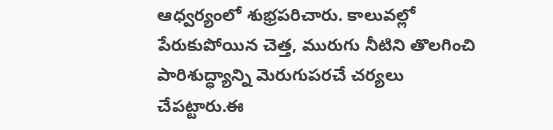ఆధ్వర్యంలో శుభ్రపరిచారు. కాలువల్లో పేరుకుపోయిన చెత్త, మురుగు నీటిని తొలగించి పారిశుద్ధ్యాన్ని మెరుగుపరచే చర్యలు చేపట్టారు.ఈ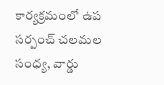కార్యక్రమంలో ఉప సర్పంచ్ చలమల సంధ్య, వార్డు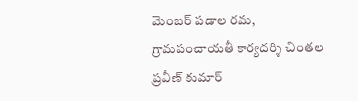మెంబర్ పడాల రమ, గ్రామపంచాయతీ కార్యదర్శి చింతల ప్రవీణ్ కుమార్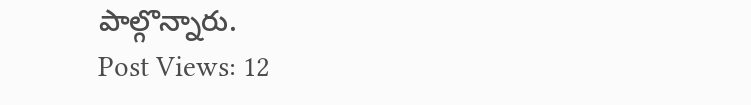పాల్గొన్నారు.
Post Views: 12